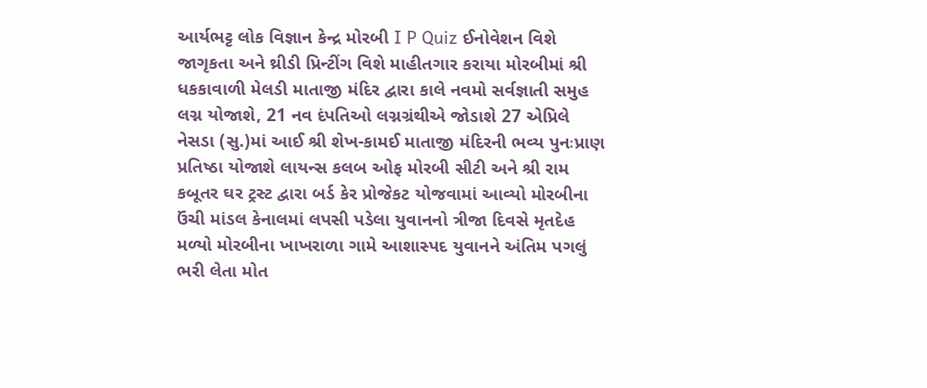આર્યભટ્ટ લોક વિજ્ઞાન કેન્દ્ર મોરબી I P Quiz ઈનોવેશન વિશે જાગૃકતા અને થ્રીડી પ્રિન્ટીંગ વિશે માહીતગાર કરાયા મોરબીમાં શ્રી ધકકાવાળી મેલડી માતાજી મંદિર દ્વારા કાલે નવમો સર્વજ્ઞાતી સમુહ લગ્ન યોજાશે, 21 નવ દંપતિઓ લગ્નગ્રંથીએ જોડાશે 27 એપ્રિલે નેસડા (સુ.)માં આઈ શ્રી શેખ-કામઈ માતાજી મંદિરની ભવ્ય પુનઃપ્રાણ પ્રતિષ્ઠા યોજાશે લાયન્સ કલબ ઓફ મોરબી સીટી અને શ્રી રામ કબૂતર ઘર ટ્રસ્ટ દ્વારા બર્ડ કેર પ્રોજેકટ યોજવામાં આવ્યો મોરબીના ઉંચી માંડલ કેનાલમાં લપસી પડેલા યુવાનનો ત્રીજા દિવસે મૃતદેહ મળ્યો મોરબીના ખાખરાળા ગામે આશાસ્પદ યુવાનને અંતિમ પગલું ભરી લેતા મોત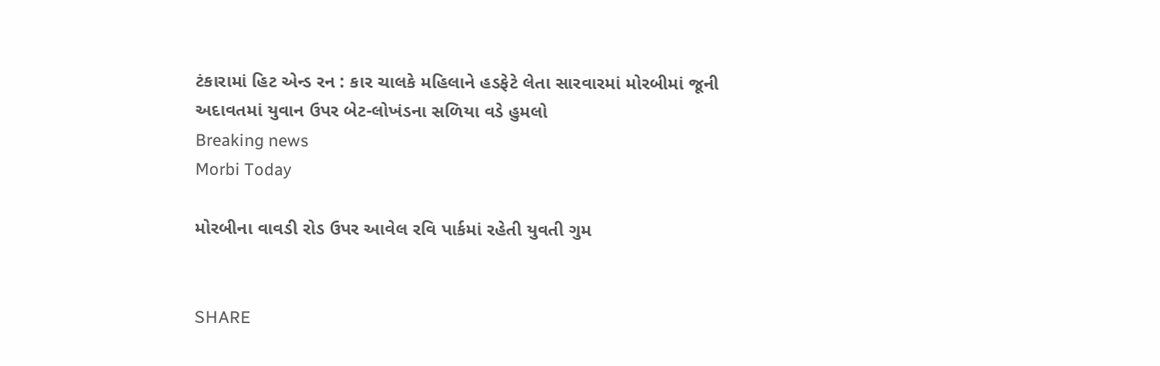ટંકારામાં હિટ એન્ડ રન : કાર ચાલકે મહિલાને હડફેટે લેતા સારવારમાં મોરબીમાં જૂની અદાવતમાં યુવાન ઉપર બેટ-લોખંડના સળિયા વડે હુમલો
Breaking news
Morbi Today

મોરબીના વાવડી રોડ ઉપર આવેલ રવિ પાર્કમાં રહેતી યુવતી ગુમ


SHARE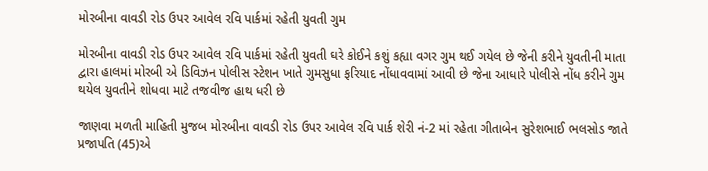મોરબીના વાવડી રોડ ઉપર આવેલ રવિ પાર્કમાં રહેતી યુવતી ગુમ

મોરબીના વાવડી રોડ ઉપર આવેલ રવિ પાર્કમાં રહેતી યુવતી ઘરે કોઈને કશું કહ્યા વગર ગુમ થઈ ગયેલ છે જેની કરીને યુવતીની માતા દ્વારા હાલમાં મોરબી એ ડિવિઝન પોલીસ સ્ટેશન ખાતે ગુમસુધા ફરિયાદ નોંધાવવામાં આવી છે જેના આધારે પોલીસે નોંધ કરીને ગુમ થયેલ યુવતીને શોધવા માટે તજવીજ હાથ ધરી છે

જાણવા મળતી માહિતી મુજબ મોરબીના વાવડી રોડ ઉપર આવેલ રવિ પાર્ક શેરી નં-2 માં રહેતા ગીતાબેન સુરેશભાઈ ભલસોડ જાતે પ્રજાપતિ (45)એ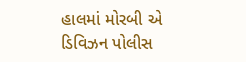હાલમાં મોરબી એ ડિવિઝન પોલીસ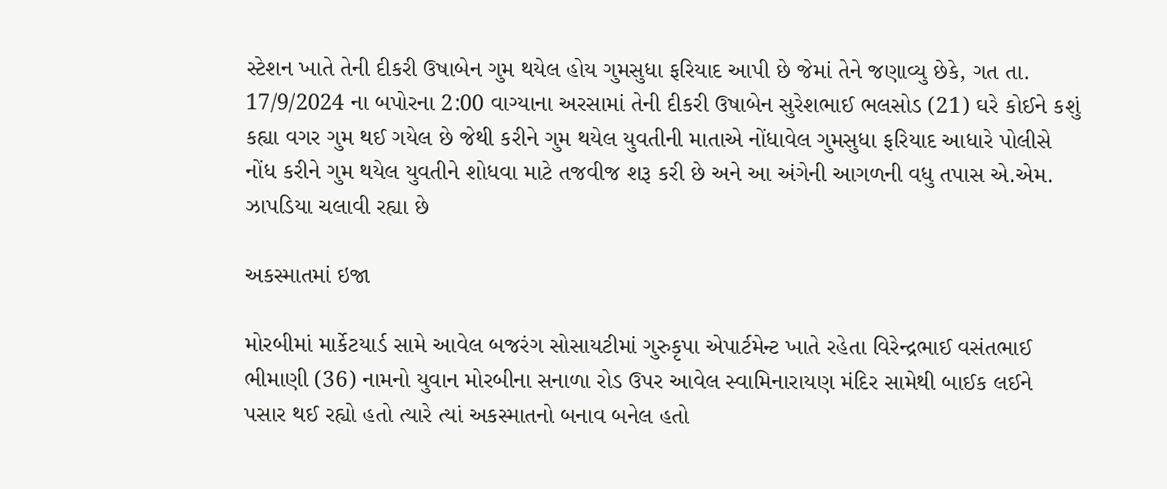સ્ટેશન ખાતે તેની દીકરી ઉષાબેન ગુમ થયેલ હોય ગુમસુધા ફરિયાદ આપી છે જેમાં તેને જણાવ્યુ છેકે, ગત તા. 17/9/2024 ના બપોરના 2:00 વાગ્યાના અરસામાં તેની દીકરી ઉષાબેન સુરેશભાઈ ભલસોડ (21) ઘરે કોઈને કશું કહ્યા વગર ગુમ થઈ ગયેલ છે જેથી કરીને ગુમ થયેલ યુવતીની માતાએ નોંધાવેલ ગુમસુધા ફરિયાદ આધારે પોલીસે નોંધ કરીને ગુમ થયેલ યુવતીને શોધવા માટે તજવીજ શરૂ કરી છે અને આ અંગેની આગળની વધુ તપાસ એ.એમ. ઝાપડિયા ચલાવી રહ્યા છે

અકસ્માતમાં ઇજા

મોરબીમાં માર્કેટયાર્ડ સામે આવેલ બજરંગ સોસાયટીમાં ગુરુકૃપા એપાર્ટમેન્ટ ખાતે રહેતા વિરેન્દ્રભાઈ વસંતભાઈ ભીમાણી (36) નામનો યુવાન મોરબીના સનાળા રોડ ઉપર આવેલ સ્વામિનારાયણ મંદિર સામેથી બાઈક લઈને પસાર થઈ રહ્યો હતો ત્યારે ત્યાં અકસ્માતનો બનાવ બનેલ હતો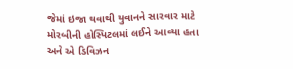જેમાં ઇજા થવાથી યુવાનને સારવાર માટે મોરબીની હોસ્પિટલમાં લઈને આવ્યા હતા અને એ ડિવિઝન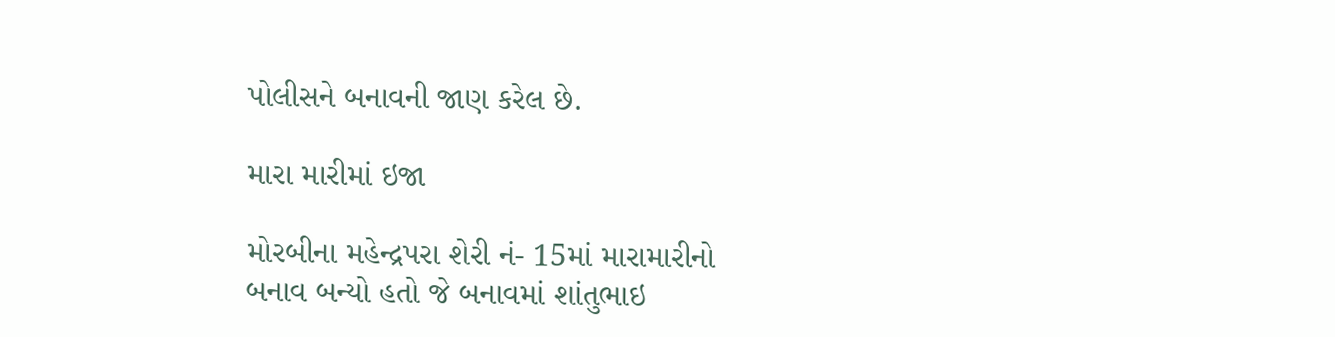પોલીસને બનાવની જાણ કરેલ છે.

મારા મારીમાં ઇજા

મોરબીના મહેન્દ્રપરા શેરી નં- 15માં મારામારીનો બનાવ બન્યો હતો જે બનાવમાં શાંતુભાઇ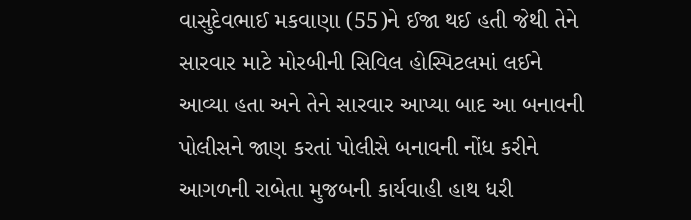વાસુદેવભાઈ મકવાણા (55)ને ઈજા થઈ હતી જેથી તેને સારવાર માટે મોરબીની સિવિલ હોસ્પિટલમાં લઈને આવ્યા હતા અને તેને સારવાર આપ્યા બાદ આ બનાવની પોલીસને જાણ કરતાં પોલીસે બનાવની નોંધ કરીને આગળની રાબેતા મુજબની કાર્યવાહી હાથ ધરી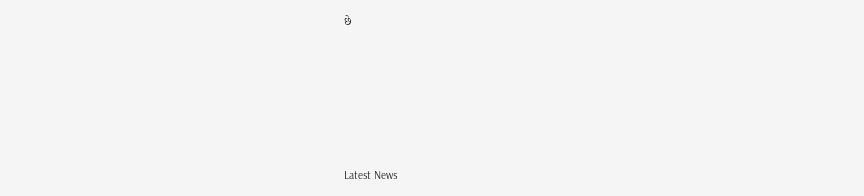છે






Latest News